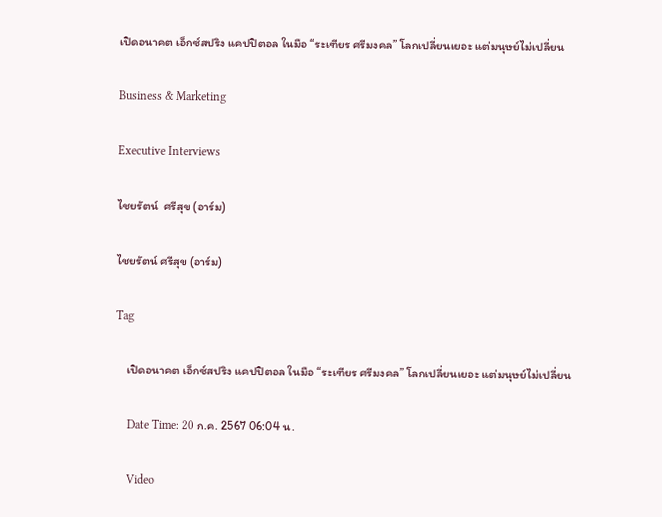เปิดอนาคต เอ็กซ์สปริง แคปปิตอล ในมือ “ระเฑียร ศรีมงคล” โลกเปลี่ยนเยอะ แต่มนุษย์ไม่เปลี่ยน

Business & Marketing

Executive Interviews

ไชยรัตน์  ศรีสุข (อาร์ม)

ไชยรัตน์ ศรีสุข (อาร์ม)

Tag

    เปิดอนาคต เอ็กซ์สปริง แคปปิตอล ในมือ “ระเฑียร ศรีมงคล” โลกเปลี่ยนเยอะ แต่มนุษย์ไม่เปลี่ยน

    Date Time: 20 ก.ค. 2567 06:04 น.

    Video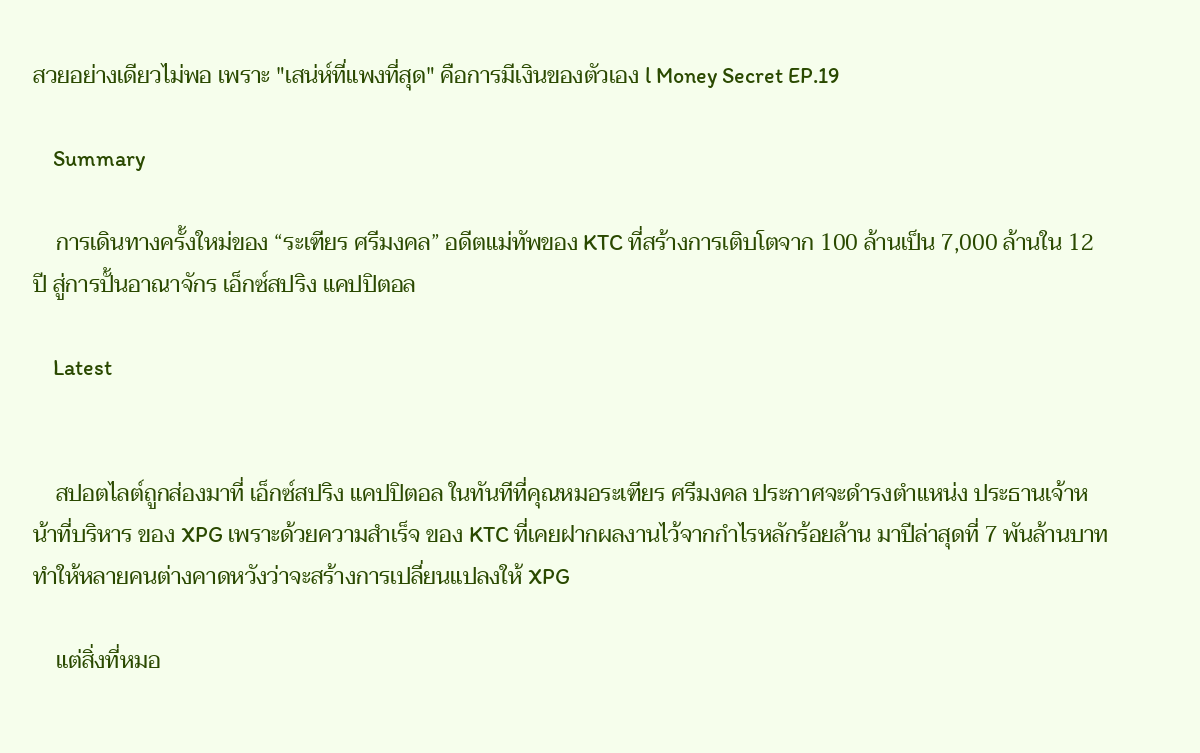สวยอย่างเดียวไม่พอ เพราะ "เสน่ห์ที่แพงที่สุด" คือการมีเงินของตัวเอง l Money Secret EP.19

    Summary

    การเดินทางครั้งใหม่ของ “ระเฑียร ศรีมงคล” อดีตแม่ทัพของ KTC ที่สร้างการเติบโตจาก 100 ล้านเป็น 7,000 ล้านใน 12 ปี สู่การปั้นอาณาจักร เอ็กซ์สปริง แคปปิตอล

    Latest


    สปอตไลต์ถูกส่องมาที่ เอ็กซ์สปริง แคปปิตอล ในทันทีที่คุณหมอระเฑียร ศรีมงคล ประกาศจะดำรงตำแหน่ง ประธานเจ้าหน้าที่บริหาร ของ XPG เพราะด้วยความสำเร็จ ของ KTC ที่เคยฝากผลงานไว้จากกำไรหลักร้อยล้าน มาปีล่าสุดที่ 7 พันล้านบาท ทำให้หลายคนต่างคาดหวังว่าจะสร้างการเปลี่ยนแปลงให้ XPG

    แต่สิ่งที่หมอ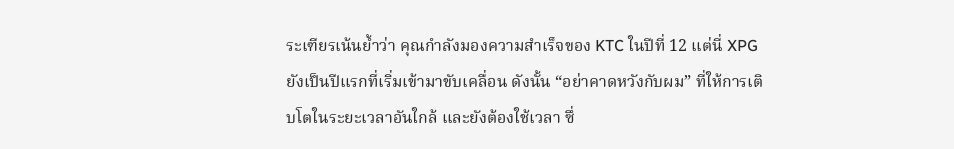ระเฑียรเน้นย้ำว่า คุณกำลังมองความสำเร็จของ KTC ในปีที่ 12 แต่นี่ XPG ยังเป็นปีแรกที่เริ่มเข้ามาขับเคลื่อน ดังนั้น “อย่าคาดหวังกับผม” ที่ให้การเติบโตในระยะเวลาอันใกล้ และยังต้องใช้เวลา ซึ่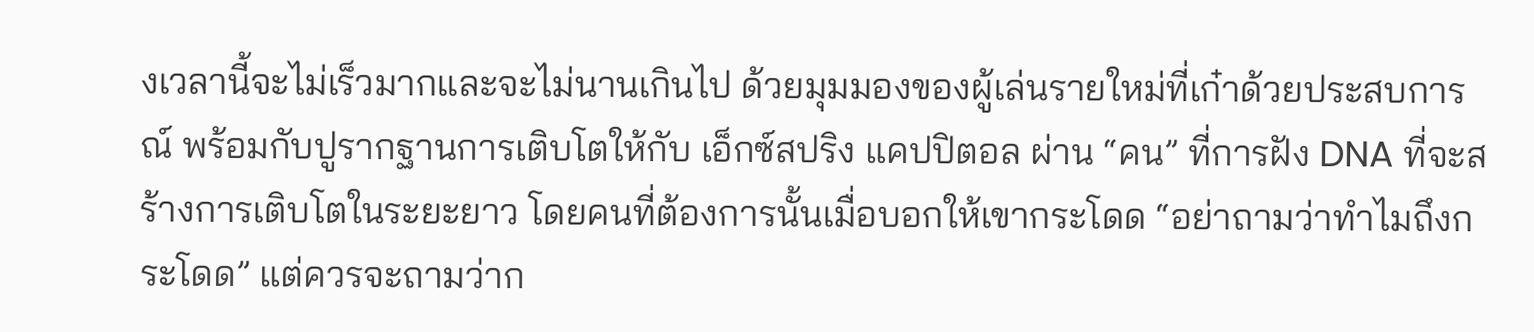งเวลานี้จะไม่เร็วมากและจะไม่นานเกินไป ด้วยมุมมองของผู้เล่นรายใหม่ที่เก๋าด้วยประสบการณ์ พร้อมกับปูรากฐานการเติบโตให้กับ เอ็กซ์สปริง แคปปิตอล ผ่าน “คน” ที่การฝัง DNA ที่จะสร้างการเติบโตในระยะยาว โดยคนที่ต้องการนั้นเมื่อบอกให้เขากระโดด “อย่าถามว่าทำไมถึงกระโดด” แต่ควรจะถามว่าก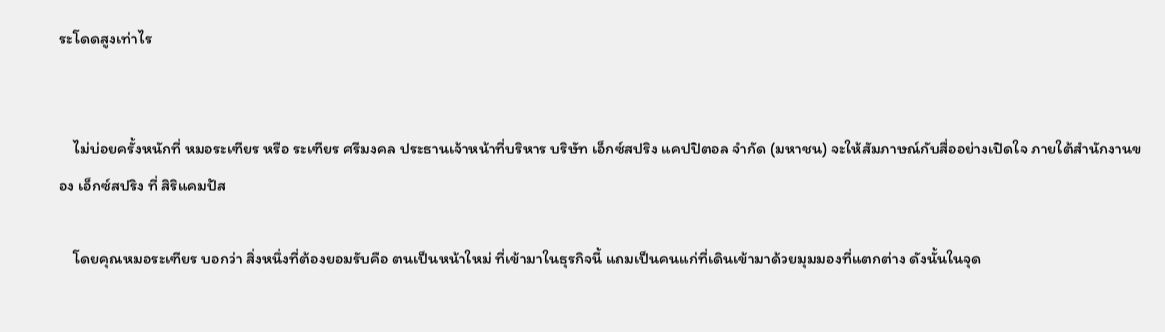ระโดดสูงเท่าไร


    ไม่บ่อยครั้งหนักที่ หมอระเฑียร หรือ ระเฑียร ศรีมงคล ประธานเจ้าหน้าที่บริหาร บริษัท เอ็กซ์สปริง แคปปิตอล จำกัด (มหาชน) จะให้สัมภาษณ์กับสื่ออย่างเปิดใจ ภายใต้สำนักงานของ เอ็กซ์สปริง ที่ สิริแคมปัส

    โดยคุณหมอระเฑียร บอกว่า สิ่งหนึ่งที่ต้องยอมรับคือ ตนเป็นหน้าใหม่ ที่เข้ามาในธุรกิจนี้ แถมเป็นคนแก่ที่เดินเข้ามาด้วยมุมมองที่แตกต่าง ดังนั้นในจุด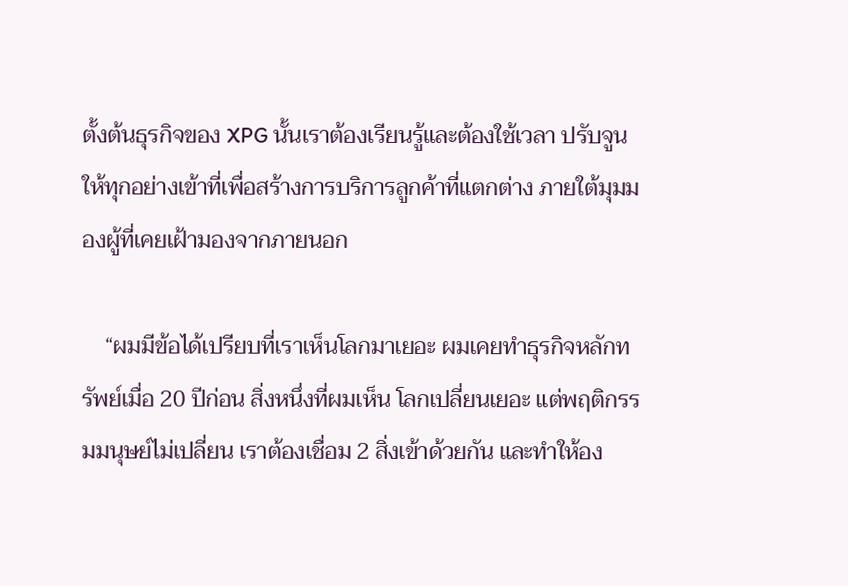ตั้งต้นธุรกิจของ XPG นั้นเราต้องเรียนรู้และต้องใช้เวลา ปรับจูนให้ทุกอย่างเข้าที่เพื่อสร้างการบริการลูกค้าที่แตกต่าง ภายใต้มุมมองผู้ที่เคยเฝ้ามองจากภายนอก

    “ผมมีข้อได้เปรียบที่เราเห็นโลกมาเยอะ ผมเคยทำธุรกิจหลักทรัพย์เมื่อ 20 ปีก่อน สิ่งหนึ่งที่ผมเห็น โลกเปลี่ยนเยอะ แต่พฤติกรรมมนุษย์ไม่เปลี่ยน เราต้องเชื่อม 2 สิ่งเข้าด้วยกัน และทำให้อง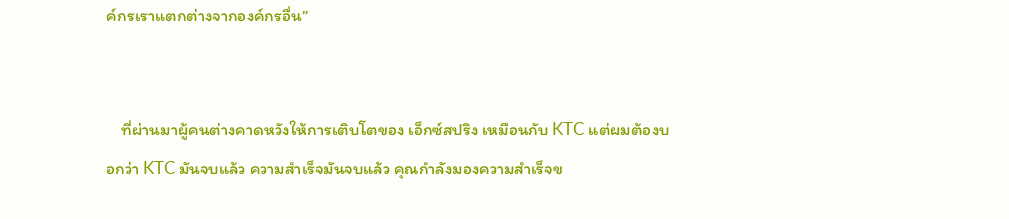ค์กรเราแตกต่างจากองค์กรอื่น”


    ที่ผ่านมาผู้คนต่างคาดหวังให้การเติบโตของ เอ็กซ์สปริง เหมือนกับ KTC แต่ผมต้องบอกว่า KTC มันจบแล้ว ความสำเร็จมันจบแล้ว คุณกำลังมองความสำเร็จข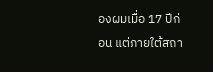องผมเมื่อ 17 ปีก่อน แต่ภายใต้สถา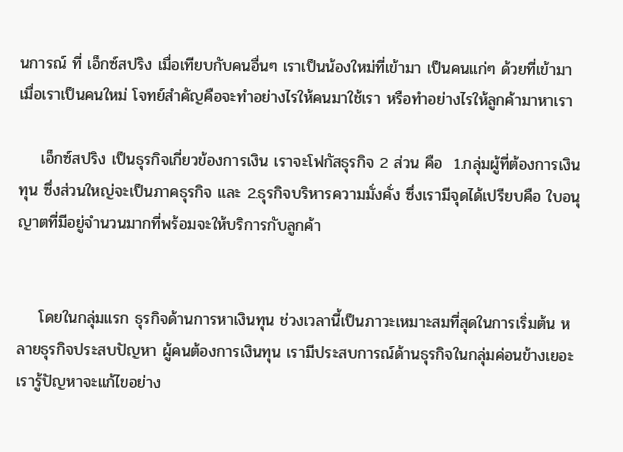นการณ์ ที่ เอ็กซ์สปริง เมื่อเทียบกับคนอื่นๆ เราเป็นน้องใหม่ที่เข้ามา เป็นคนแก่ๆ ด้วยที่เข้ามา เมื่อเราเป็นคนใหม่ โจทย์สำคัญคือจะทำอย่างไรให้คนมาใช้เรา หรือทำอย่างไรให้ลูกค้ามาหาเรา

    เอ็กซ์สปริง เป็นธุรกิจเกี่ยวข้องการเงิน เราจะโฟกัสธุรกิจ 2 ส่วน คือ  1.กลุ่มผู้ที่ต้องการเงินทุน ซึ่งส่วนใหญ่จะเป็นภาคธุรกิจ และ 2.ธุรกิจบริหารความมั่งคั่ง ซึ่งเรามีจุดได้เปรียบคือ ใบอนุญาตที่มีอยู่จำนวนมากที่พร้อมจะให้บริการกับลูกค้า


    โดยในกลุ่มแรก ธุรกิจด้านการหาเงินทุน ช่วงเวลานี้เป็นภาวะเหมาะสมที่สุดในการเริ่มต้น หลายธุรกิจประสบปัญหา ผู้คนต้องการเงินทุน เรามีประสบการณ์ด้านธุรกิจในกลุ่มค่อนข้างเยอะ เรารู้ปัญหาจะแก้ไขอย่าง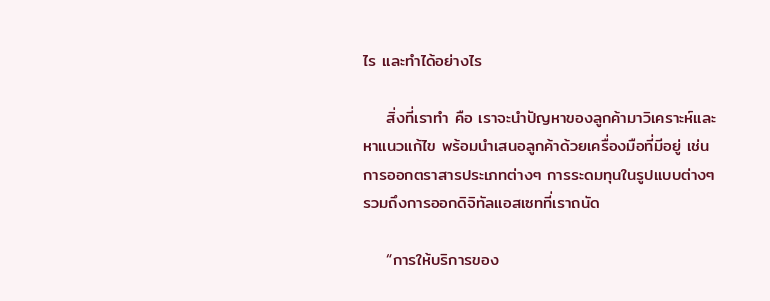ไร และทำได้อย่างไร

    สิ่งที่เราทำ คือ เราจะนำปัญหาของลูกค้ามาวิเคราะห์และหาแนวแก้ไข พร้อมนำเสนอลูกค้าด้วยเครื่องมือที่มีอยู่ เช่น การออกตราสารประเภทต่างๆ การระดมทุนในรูปแบบต่างๆ รวมถึงการออกดิจิทัลแอสเซทที่เราถนัด

    “การให้บริการของ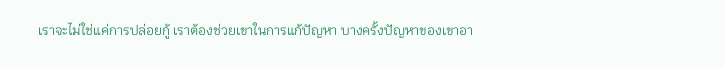เราจะไม่ใช่แค่การปล่อยกู้ เราต้องช่วยเขาในการแก้ปัญหา บางครั้งปัญหาของเขาอา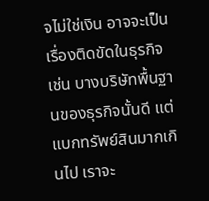จไม่ใช่เงิน อาจจะเป็นเรื่องติดขัดในธุรกิจ เช่น บางบริษัทพื้นฐานของธุรกิจนั้นดี แต่แบกทรัพย์สินมากเกินไป เราจะ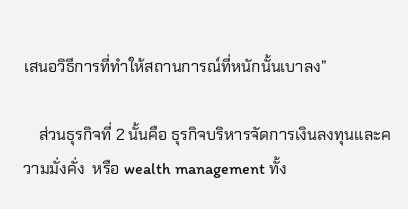เสนอวิธีการที่ทำให้สถานการณ์ที่หนักนั้นเบาลง”

    ส่วนธุรกิจที่ 2 นั้นคือ ธุรกิจบริหารจัดการเงินลงทุนและความมั่งคั่ง  หรือ wealth management ทั้ง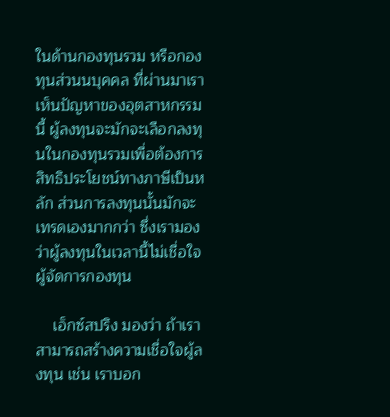ในด้านกองทุนรวม หรือกองทุนส่วนนบุคคล ที่ผ่านมาเราเห็นปัญหาของอุตสาหกรรมนี้ ผู้ลงทุนจะมักจะเลือกลงทุนในกองทุนรวมเพื่อต้องการสิทธิประโยชน์ทางภาษีเป็นหลัก ส่วนการลงทุนนั้นมักจะเทรดเองมากกว่า ซึ่งเรามองว่าผู้ลงทุนในเวลานี้ไม่เชื่อใจผู้จัดการกองทุน

    เอ็กซ์สปริง มองว่า ถ้าเราสามารถสร้างความเชื่อใจผู้ลงทุน เช่น เราบอก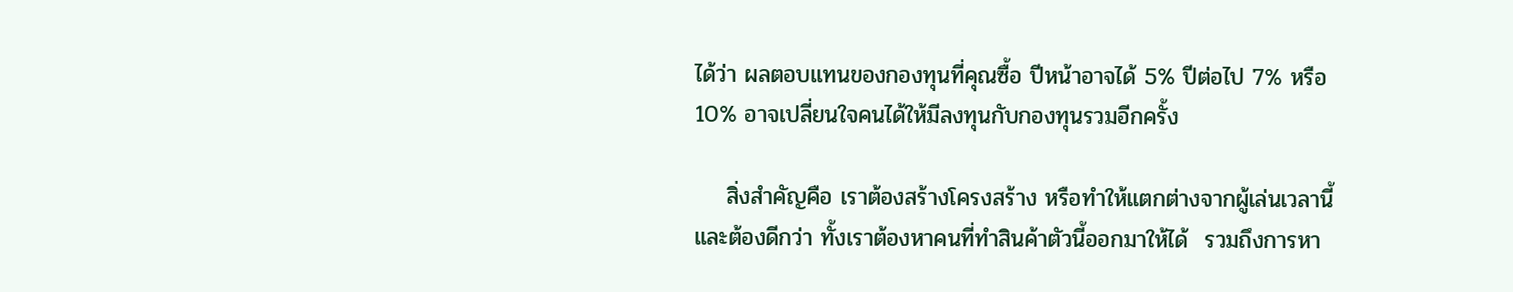ได้ว่า ผลตอบแทนของกองทุนที่คุณซื้อ ปีหน้าอาจได้ 5% ปีต่อไป 7% หรือ 10% อาจเปลี่ยนใจคนได้ให้มีลงทุนกับกองทุนรวมอีกครั้ง

    สิ่งสำคัญคือ เราต้องสร้างโครงสร้าง หรือทำให้แตกต่างจากผู้เล่นเวลานี้ และต้องดีกว่า ทั้งเราต้องหาคนที่ทำสินค้าตัวนี้ออกมาให้ได้  รวมถึงการหา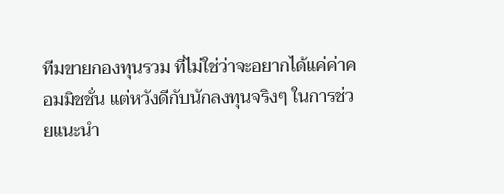ทีมขายกองทุนรวม ที่ไม่ใช่ว่าจะอยากได้แค่ค่าคอมมิชชั่น แต่หวังดีกับนักลงทุนจริงๆ ในการช่วยแนะนำ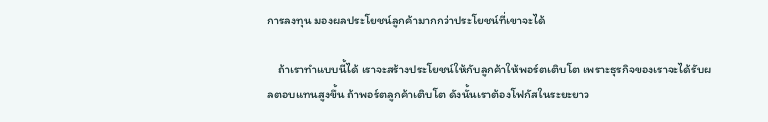การลงทุน มองผลประโยชน์ลูกค้ามากกว่าประโยชน์ที่เขาจะได้

    ถ้าเราทำแบบนี้ได้ เราจะสร้างประโยชน์ให้กับลูกค้าให้พอร์ตเติบโต เพราะธุรกิจของเราจะได้รับผลตอบแทนสูงขึ้น ถ้าพอร์ตลูกค้าเติบโต ดังนั้นเราต้องโฟกัสในระยะยาว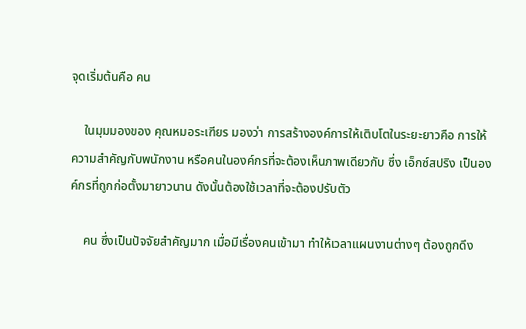จุดเริ่มต้นคือ คน

    ในมุมมองของ คุณหมอระเฑียร มองว่า การสร้างองค์การให้เติบโตในระยะยาวคือ การให้ความสำคัญกับพนักงาน หรือคนในองค์กรที่จะต้องเห็นภาพเดียวกับ ซึ่ง เอ็กซ์สปริง เป็นองค์กรที่ถูกก่อตั้งมายาวนาน ดังนั้นต้องใช้เวลาที่จะต้องปรับตัว

    คน ซึ่งเป็นปัจจัยสำคัญมาก เมื่อมีเรื่องคนเข้ามา ทำให้เวลาแผนงานต่างๆ ต้องถูกดึง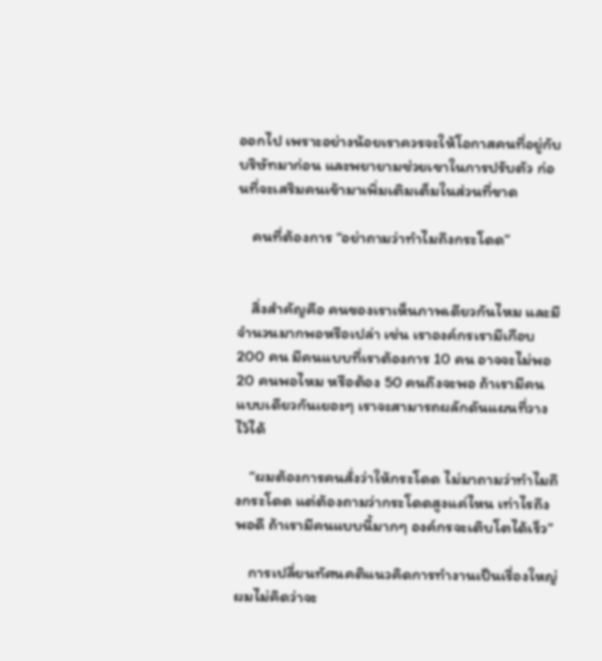ออกไป เพราะอย่างน้อยเราควรจะให้โอกาสคนที่อยู่กับบริษัทมาก่อน และพยายามช่วยเขาในการปรับตัว ก่อนที่จะเสริมคนเข้ามาเพิ่มเติมเต็มในส่วนที่ขาด

    คนที่ต้องการ “อย่าถามว่าทำไมถึงกระโดด”


    สิ่งสำคัญคือ คนของเราเห็นภาพเดียวกันไหม และมีจำนวนมากพอหรือเปล่า เช่น เราองค์กรเรามีเกือบ 200 คน มีคนแบบที่เราต้องการ 10 คน อาจจะไม่พอ 20 คนพอไหม หรือต้อง 50 คนถึงจะพอ ถ้าเรามีคนแบบเดียวกันเยอะๆ เราจะสามารถผลักดันแผนที่วางไว้ได้

    “ผมต้องการคนสั่งว่าให้กระโดด ไม่มาถามว่าทำไมถึงกระโดด แต่ต้องถามว่ากระโดดสูงแค่ไหน เท่าไรถึงพอดี ถ้าเรามีคนแบบนี้มากๆ องค์กรจะเติบโตได้เร็ว”

    การเปลี่ยนทัศนคติแนวคิดการทำงานเป็นเรื่องใหญ่ ผมไม่คิดว่าจะ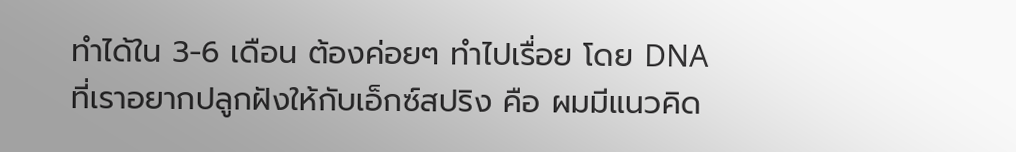ทำได้ใน 3-6 เดือน ต้องค่อยๆ ทำไปเรื่อย โดย DNA ที่เราอยากปลูกฝังให้กับเอ็กซ์สปริง คือ ผมมีแนวคิด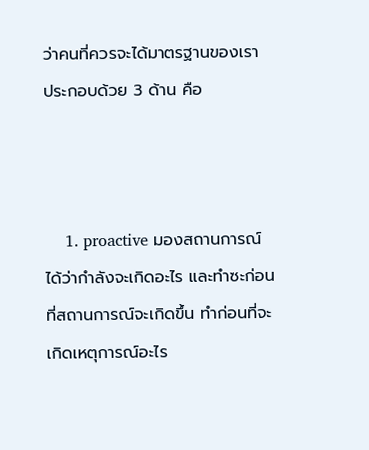ว่าคนที่ควรจะได้มาตรฐานของเรา ประกอบด้วย 3 ด้าน คือ



    1. proactive มองสถานการณ์ได้ว่ากำลังจะเกิดอะไร และทำซะก่อนที่สถานการณ์จะเกิดขึ้น ทำก่อนที่จะเกิดเหตุการณ์อะไร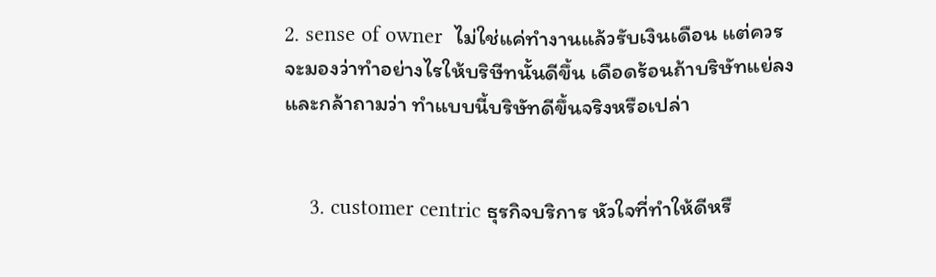2. sense of owner  ไม่ใช่แค่ทำงานแล้วรับเงินเดือน แต่ควรจะมองว่าทำอย่างไรให้บริษีทนั้นดีขึ้น เดือดร้อนถ้าบริษัทแย่ลง และกล้าถามว่า ทำแบบนี้บริษัทดีขึ้นจริงหรือเปล่า


    3. customer centric ธุรกิจบริการ หัวใจที่ทำให้ดีหรื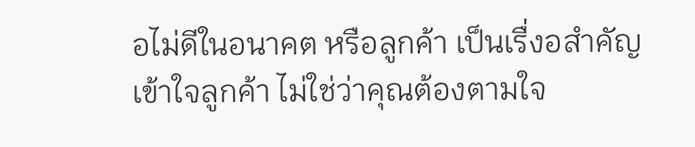อไม่ดีในอนาคต หรือลูกค้า เป็นเรื่งอสำคัญ เข้าใจลูกค้า ไม่ใช่ว่าคุณต้องตามใจ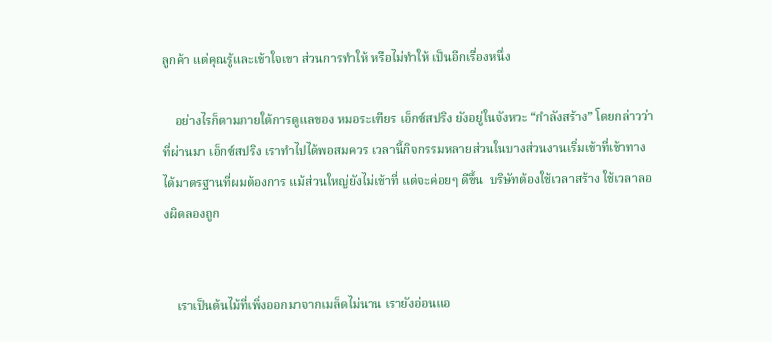ลูกค้า แต่คุณรู้และเข้าใจเขา ส่วนการทำให้ หรือไม่ทำให้ เป็นอีกเรื่องหนึ่ง

    อย่างไรก็ตามภายใต้การดูแลของ หมอระเฑียร เอ็กซ์สปริง ยังอยู่ในจังหวะ “กำลังสร้าง” โดยกล่าวว่า ที่ผ่านมา เอ็กซ์สปริง เราทำไปได้พอสมควร เวลานี้กิจกรรมหลายส่วนในบางส่วนงานเริ่มเข้าที่เข้าทาง ได้มาตรฐานที่ผมต้องการ แม้ส่วนใหญ่ยังไม่เข้าที่ แต่จะค่อยๆ ดีขึ้น  บริษัทต้องใช้เวลาสร้าง ใช้เวลาลองผิดลองถูก


    เราเป็นต้นไม้ที่เพิ่งออกมาจากเมล็ดไม่นาน เรายังอ่อนแอ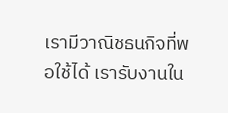เรามีวาณิชธนกิจที่พอใช้ได้ เรารับงานใน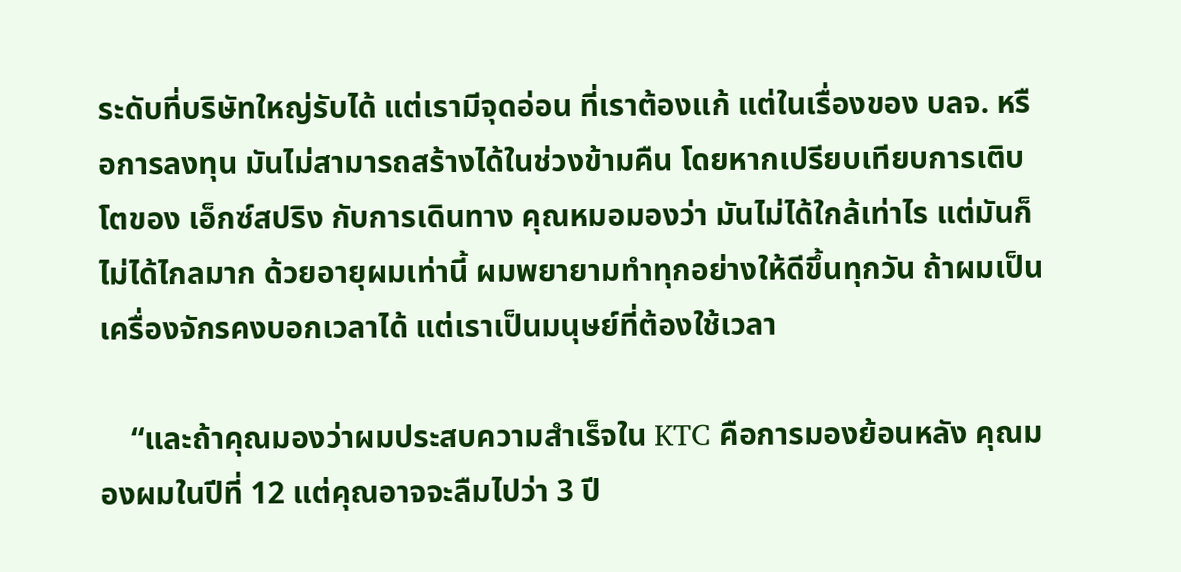ระดับที่บริษัทใหญ่รับได้ แต่เรามีจุดอ่อน ที่เราต้องแก้ แต่ในเรื่องของ บลจ. หรือการลงทุน มันไม่สามารถสร้างได้ในช่วงข้ามคืน โดยหากเปรียบเทียบการเติบโตของ เอ็กซ์สปริง กับการเดินทาง คุณหมอมองว่า มันไม่ได้ใกล้เท่าไร แต่มันก็ไม่ได้ไกลมาก ด้วยอายุผมเท่านี้ ผมพยายามทำทุกอย่างให้ดีขึ้นทุกวัน ถ้าผมเป็นเครื่องจักรคงบอกเวลาได้ แต่เราเป็นมนุษย์ที่ต้องใช้เวลา

    “และถ้าคุณมองว่าผมประสบความสำเร็จใน KTC คือการมองย้อนหลัง คุณมองผมในปีที่ 12 แต่คุณอาจจะลืมไปว่า 3 ปี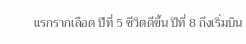แรกรากเลือด ปีที่ 5 ชีวิตดีขึ้น ปีที่ 8 ถึงเริ่มบิน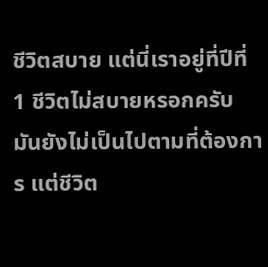ชีวิตสบาย แต่นี่เราอยู่ที่ปีที่ 1 ชีวิตไม่สบายหรอกครับ มันยังไม่เป็นไปตามที่ต้องการ แต่ชีวิต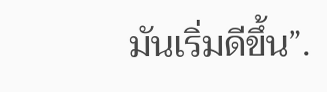มันเริ่มดีขึ้น”.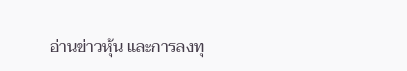อ่านข่าวหุ้น และการลงทุ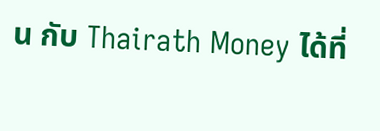น กับ Thairath Money ได้ที่